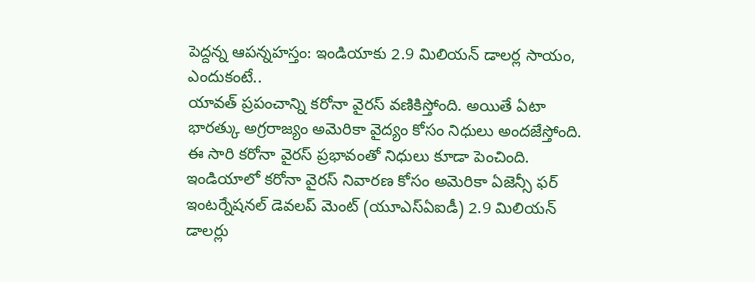పెద్దన్న ఆపన్నహస్తం: ఇండియాకు 2.9 మిలియన్ డాలర్ల సాయం, ఎందుకంటే..
యావత్ ప్రపంచాన్ని కరోనా వైరస్ వణికిస్తోంది. అయితే ఏటా భారత్కు అగ్రరాజ్యం అమెరికా వైద్యం కోసం నిధులు అందజేస్తోంది. ఈ సారి కరోనా వైరస్ ప్రభావంతో నిధులు కూడా పెంచింది. ఇండియాలో కరోనా వైరస్ నివారణ కోసం అమెరికా ఏజెన్సీ ఫర్ ఇంటర్నేషనల్ డెవలప్ మెంట్ (యూఎస్ఏఐడీ) 2.9 మిలియన్ డాలర్లు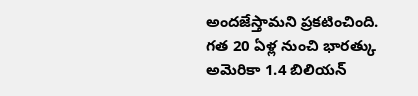అందజేస్తామని ప్రకటించింది. గత 20 ఏళ్ల నుంచి భారత్కు అమెరికా 1.4 బిలియన్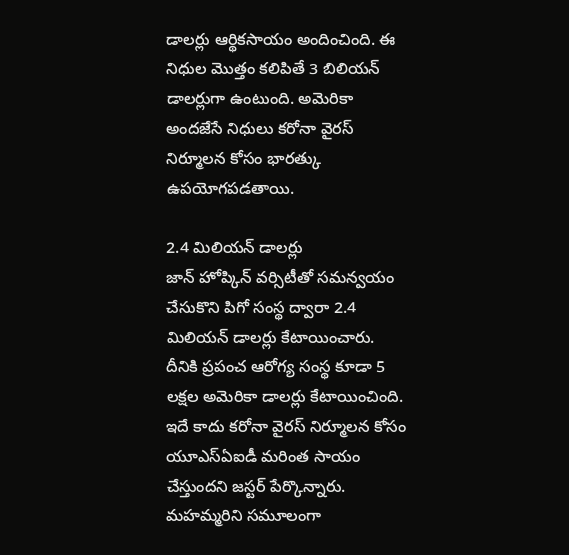డాలర్లు ఆర్థికసాయం అందించింది. ఈ నిధుల మొత్తం కలిపితే 3 బిలియన్ డాలర్లుగా ఉంటుంది. అమెరికా అందజేసే నిధులు కరోనా వైరస్ నిర్మూలన కోసం భారత్కు ఉపయోగపడతాయి.

2.4 మిలియన్ డాలర్లు
జాన్ హోప్కిన్ వర్సిటీతో సమన్వయం చేసుకొని పిగో సంస్థ ద్వారా 2.4 మిలియన్ డాలర్లు కేటాయించారు. దీనికి ప్రపంచ ఆరోగ్య సంస్థ కూడా 5 లక్షల అమెరికా డాలర్లు కేటాయించింది. ఇదే కాదు కరోనా వైరస్ నిర్మూలన కోసం యూఎస్ఏఐడీ మరింత సాయం చేస్తుందని జస్టర్ పేర్కొన్నారు. మహమ్మరిని సమూలంగా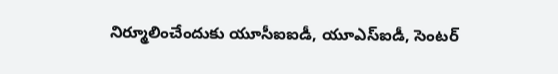నిర్మూలించేందుకు యూసీఐఐడీ, యూఎస్ఐడీ, సెంటర్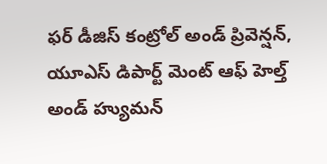ఫర్ డీజిస్ కంట్రోల్ అండ్ ప్రివెన్షన్, యూఎస్ డిపార్ట్ మెంట్ ఆఫ్ హెల్త్ అండ్ హ్యుమన్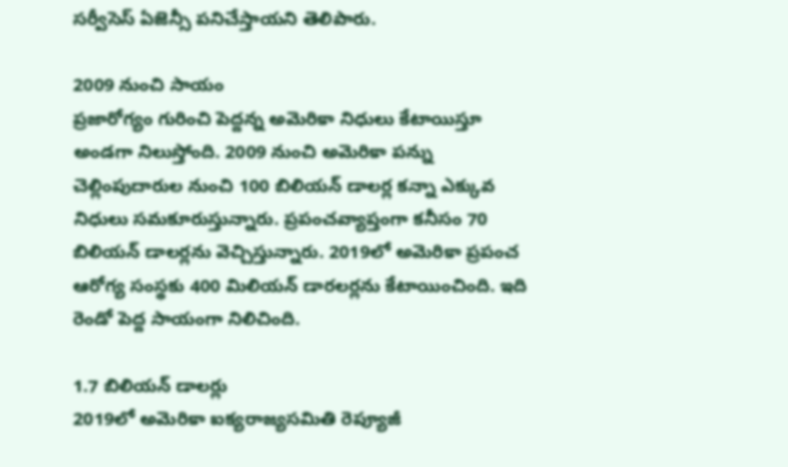సర్వీసెస్ ఏజెన్సీ పనిచేస్తాయని తెలిపారు.

2009 నుంచి సాయం
ప్రజారోగ్యం గురించి పెద్దన్న అమెరికా నిధులు కేటాయిస్తూ అండగా నిలుస్తోంది. 2009 నుంచి అమెరికా పన్ను చెల్లింపుదారుల నుంచి 100 బిలియన్ డాలర్ల కన్నా ఎక్కువ నిధులు సమకూరుస్తున్నారు. ప్రపంచవ్యాప్తంగా కనీసం 70 బిలియన్ డాలర్లను వెచ్చిస్తున్నారు. 2019లో అమెరికా ప్రపంచ ఆరోగ్య సంస్థకు 400 మిలియన్ డారలర్లను కేటాయించింది. ఇది రెండో పెద్ద సాయంగా నిలిచింది.

1.7 బిలియన్ డాలర్లు
2019లో అమెరికా ఐక్యరాజ్యసమితి రెప్యూజీ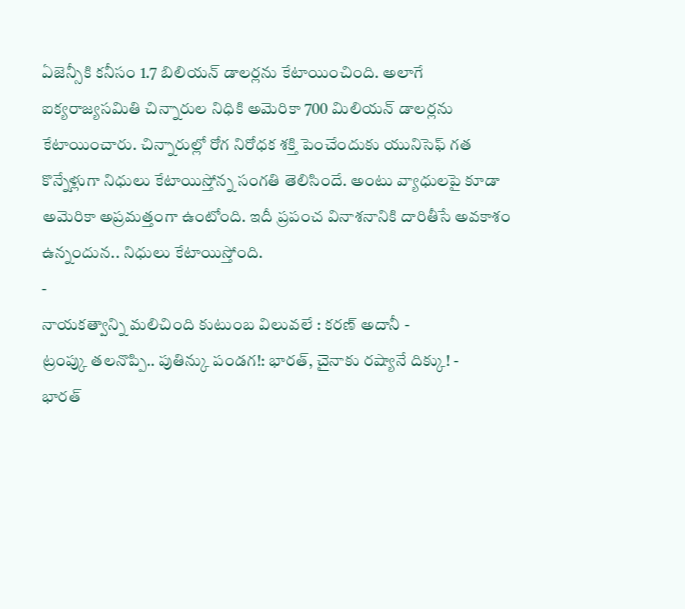ఏజెన్సీకి కనీసం 1.7 బిలియన్ డాలర్లను కేటాయించింది. అలాగే ఐక్యరాజ్యసమితి చిన్నారుల నిధికి అమెరికా 700 మిలియన్ డాలర్లను కేటాయించారు. చిన్నారుల్లో రోగ నిరోధక శక్తి పెంచేందుకు యునిసెఫ్ గత కొన్నేళ్లుగా నిధులు కేటాయిస్తోన్న సంగతి తెలిసిందే. అంటు వ్యాధులపై కూడా అమెరికా అప్రమత్తంగా ఉంటోంది. ఇదీ ప్రపంచ వినాశనానికి దారితీసే అవకాశం ఉన్నందున.. నిధులు కేటాయిస్తోంది.
-
నాయకత్వాన్ని మలిచింది కుటుంబ విలువలే : కరణ్ అదానీ -
ట్రంప్కు తలనొప్పి.. పుతిన్కు పండగ!: భారత్, చైనాకు రష్యానే దిక్కు! -
భారత్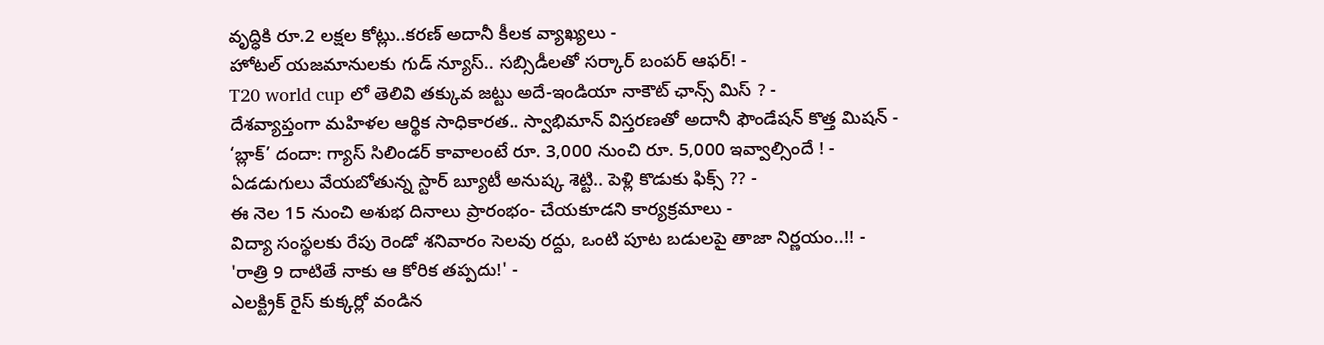వృద్ధికి రూ.2 లక్షల కోట్లు..కరణ్ అదానీ కీలక వ్యాఖ్యలు -
హోటల్ యజమానులకు గుడ్ న్యూస్.. సబ్సిడీలతో సర్కార్ బంపర్ ఆఫర్! -
T20 world cup లో తెలివి తక్కువ జట్టు అదే-ఇండియా నాకౌట్ ఛాన్స్ మిస్ ? -
దేశవ్యాప్తంగా మహిళల ఆర్థిక సాధికారత.. స్వాభిమాన్ విస్తరణతో అదానీ ఫౌండేషన్ కొత్త మిషన్ -
‘బ్లాక్’ దందా: గ్యాస్ సిలిండర్ కావాలంటే రూ. 3,000 నుంచి రూ. 5,000 ఇవ్వాల్సిందే ! -
ఏడడుగులు వేయబోతున్న స్టార్ బ్యూటీ అనుష్క శెట్టి.. పెళ్లి కొడుకు ఫిక్స్ ?? -
ఈ నెల 15 నుంచి అశుభ దినాలు ప్రారంభం- చేయకూడని కార్యక్రమాలు -
విద్యా సంస్థలకు రేపు రెండో శనివారం సెలవు రద్దు, ఒంటి పూట బడులపై తాజా నిర్ణయం..!! -
'రాత్రి 9 దాటితే నాకు ఆ కోరిక తప్పదు!' -
ఎలక్ట్రిక్ రైస్ కుక్కర్లో వండిన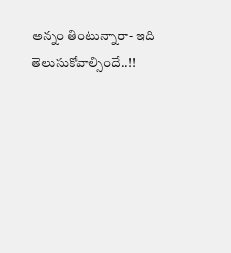అన్నం తింటున్నారా- ఇది తెలుసుకోవాల్సిందే..!!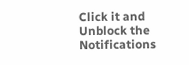Click it and Unblock the Notifications